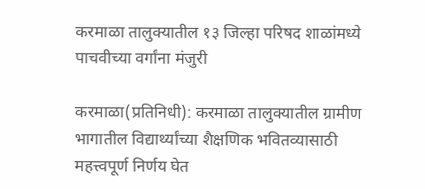करमाळा तालुक्यातील १३ जिल्हा परिषद शाळांमध्ये पाचवीच्या वर्गांना मंजुरी

करमाळा(प्रतिनिधी): करमाळा तालुक्यातील ग्रामीण भागातील विद्यार्थ्यांच्या शैक्षणिक भवितव्यासाठी महत्त्वपूर्ण निर्णय घेत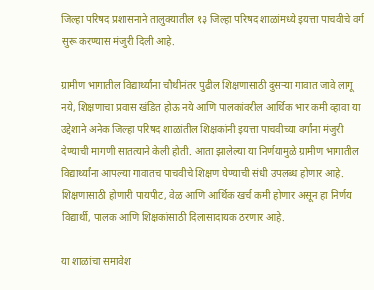जिल्हा परिषद प्रशासनाने तालुक्यातील १३ जिल्हा परिषद शाळांमध्ये इयत्ता पाचवीचे वर्ग सुरू करण्यास मंजुरी दिली आहे.

ग्रामीण भागातील विद्यार्थ्यांना चौथीनंतर पुढील शिक्षणासाठी दुसऱ्या गावात जावे लागू नये, शिक्षणाचा प्रवास खंडित होऊ नये आणि पालकांवरील आर्थिक भार कमी व्हावा या उद्देशाने अनेक जिल्हा परिषद शाळांतील शिक्षकांनी इयत्ता पाचवीच्या वर्गांना मंजुरी देण्याची मागणी सातत्याने केली होती. आता झालेल्या या निर्णयामुळे ग्रामीण भागातील विद्यार्थ्यांना आपल्या गावातच पाचवीचे शिक्षण घेण्याची संधी उपलब्ध होणार आहे. शिक्षणासाठी होणारी पायपीट, वेळ आणि आर्थिक खर्च कमी होणार असून हा निर्णय विद्यार्थी, पालक आणि शिक्षकांसाठी दिलासादायक ठरणार आहे.

या शाळांचा समावेश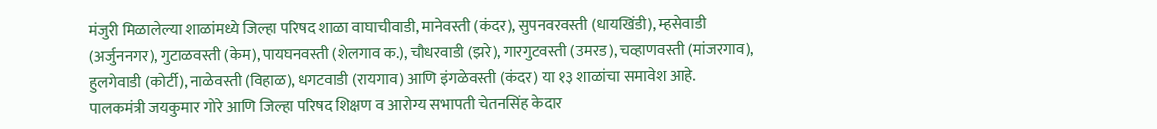मंजुरी मिळालेल्या शाळांमध्ये जिल्हा परिषद शाळा वाघाचीवाडी, मानेवस्ती (कंदर), सुपनवरवस्ती (धायखिंडी), म्हसेवाडी (अर्जुननगर), गुटाळवस्ती (केम), पायघनवस्ती (शेलगाव क.), चौधरवाडी (झरे), गारगुटवस्ती (उमरड), चव्हाणवस्ती (मांजरगाव), हुलगेवाडी (कोर्टी), नाळेवस्ती (विहाळ), धगटवाडी (रायगाव) आणि इंगळेवस्ती (कंदर) या १३ शाळांचा समावेश आहे.
पालकमंत्री जयकुमार गोरे आणि जिल्हा परिषद शिक्षण व आरोग्य सभापती चेतनसिंह केदार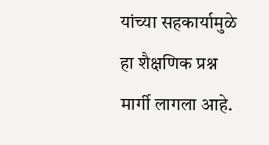यांच्या सहकार्यामुळे हा शैक्षणिक प्रश्न मार्गी लागला आहे.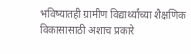भविष्यातही ग्रामीण विद्यार्थ्यांच्या शैक्षणिक विकासासाठी अशाच प्रकारे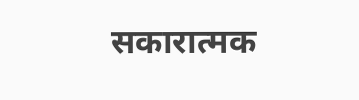सकारात्मक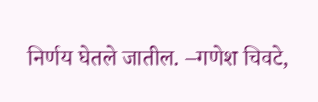निर्णय घेतले जातील. –गणेश चिवटे,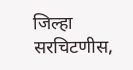जिल्हा सरचिटणीस,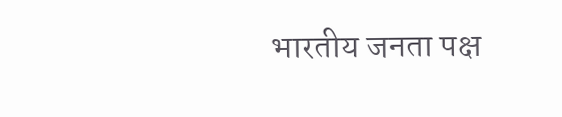भारतीय जनता पक्ष